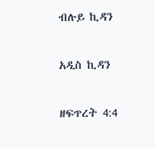ብሉይ ኪዳን

አዲስ ኪዳን

ዘፍጥረት 4:4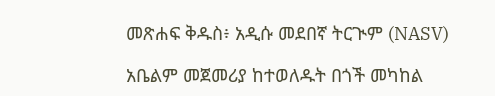መጽሐፍ ቅዱስ፥ አዲሱ መደበኛ ትርጒም (NASV)

አቤልም መጀመሪያ ከተወለዱት በጎች መካከል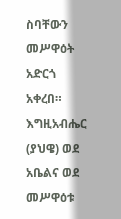ስባቸውን መሥዋዕት አድርጎ አቀረበ። እግዚአብሔር (ያህዌ) ወደ አቤልና ወደ መሥዋዕቱ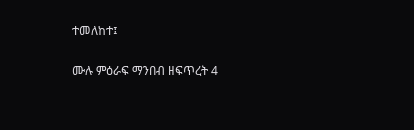ተመለከተ፤

ሙሉ ምዕራፍ ማንበብ ዘፍጥረት 4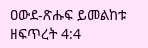ዐውደ-ጽሑፍ ይመልከቱ ዘፍጥረት 4:4